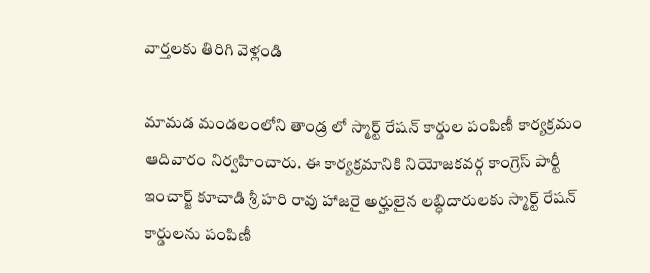వార్తలకు తిరిగి వెళ్లండి

మామడ మండలంలోని తాండ్ర లో స్మార్ట్ రేషన్ కార్డుల పంపిణీ కార్యక్రమం ఆదివారం నిర్వహించారు. ఈ కార్యక్రమానికి నియోజకవర్గ కాంగ్రెస్ పార్టీ ఇంచార్జ్ కూచాడి శ్రీ హరి రావు హాజరై అర్హులైన లబ్ధిదారులకు స్మార్ట్ రేషన్ కార్డులను పంపిణీ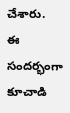చేశారు.
ఈ సందర్భంగా కూచాడి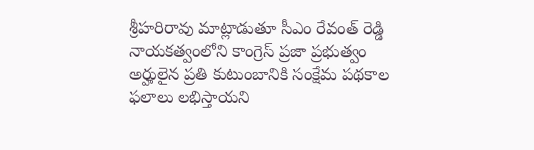శ్రీహరిరావు మాట్లాడుతూ సీఎం రేవంత్ రెడ్డి నాయకత్వంలోని కాంగ్రెస్ ప్రజా ప్రభుత్వం అర్హులైన ప్రతి కుటుంబానికి సంక్షేమ పథకాల ఫలాలు లభిస్తాయని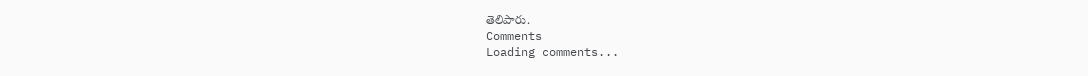తెలిపారు.
Comments
Loading comments...